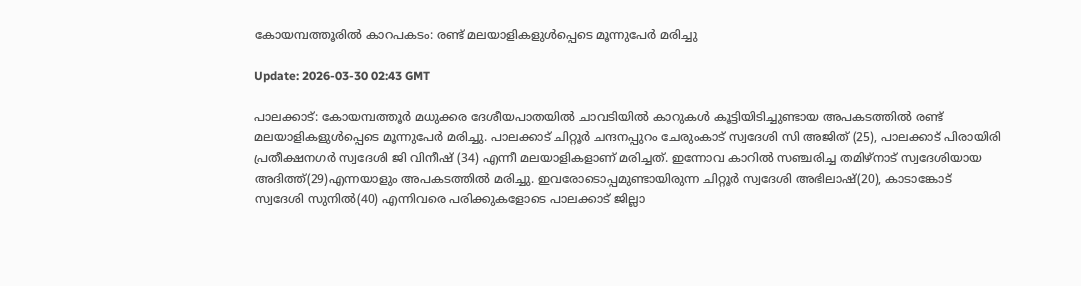കോയമ്പത്തൂരില്‍ കാറപകടം: രണ്ട് മലയാളികളുള്‍പ്പെടെ മൂന്നുപേര്‍ മരിച്ചു

Update: 2026-03-30 02:43 GMT

പാലക്കാട്: കോയമ്പത്തൂര്‍ മധുക്കര ദേശീയപാതയില്‍ ചാവടിയില്‍ കാറുകള്‍ കൂട്ടിയിടിച്ചുണ്ടായ അപകടത്തില്‍ രണ്ട് മലയാളികളുള്‍പ്പെടെ മൂന്നുപേര്‍ മരിച്ചു. പാലക്കാട് ചിറ്റൂര്‍ ചന്ദനപ്പുറം ചേരുംകാട് സ്വദേശി സി അജിത് (25), പാലക്കാട് പിരായിരി പ്രതീക്ഷനഗര്‍ സ്വദേശി ജി വിനീഷ് (34) എന്നീ മലയാളികളാണ് മരിച്ചത്. ഇന്നോവ കാറില്‍ സഞ്ചരിച്ച തമിഴ്‌നാട് സ്വദേശിയായ അദിത്ത്(29)എന്നയാളും അപകടത്തില്‍ മരിച്ചു. ഇവരോടൊപ്പമുണ്ടായിരുന്ന ചിറ്റൂര്‍ സ്വദേശി അഭിലാഷ്(20), കാടാങ്കോട് സ്വദേശി സുനില്‍(40) എന്നിവരെ പരിക്കുകളോടെ പാലക്കാട് ജില്ലാ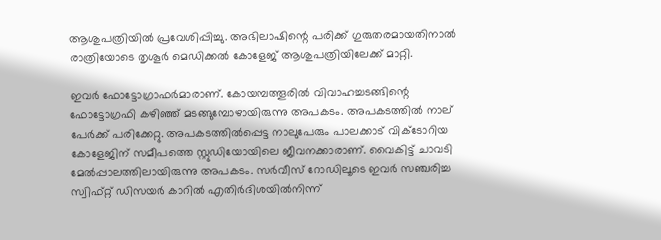ആശുപത്രിയില്‍ പ്രവേശിപ്പിച്ചു. അഭിലാഷിന്റെ പരിക്ക് ഗുരുതരമായതിനാല്‍ രാത്രിയോടെ തൃശൂര്‍ മെഡിക്കല്‍ കോളേജ് ആശുപത്രിയിലേക്ക് മാറ്റി.

ഇവര്‍ ഫോട്ടോഗ്രാഫര്‍മാരാണ്. കോയമ്പത്തൂരില്‍ വിവാഹച്ചടങ്ങിന്റെ ഫോട്ടോഗ്രഫി കഴിഞ്ഞ് മടങ്ങുമ്പോഴായിരുന്നു അപകടം. അപകടത്തില്‍ നാല് പേര്‍ക്ക് പരിക്കേറ്റു. അപകടത്തില്‍പ്പെട്ട നാലുപേരും പാലക്കാട് വിക്ടോറിയ കോളേജിന് സമീപത്തെ സ്റ്റുഡിയോയിലെ ജീവനക്കാരാണ്. വൈകിട്ട് ചാവടി മേല്‍പ്പാലത്തിലായിരുന്നു അപകടം. സര്‍വീസ് റോഡിലൂടെ ഇവര്‍ സഞ്ചരിച്ച സ്വിഫ്റ്റ് ഡിസയര്‍ കാറില്‍ എതിര്‍ദിശയില്‍നിന്ന്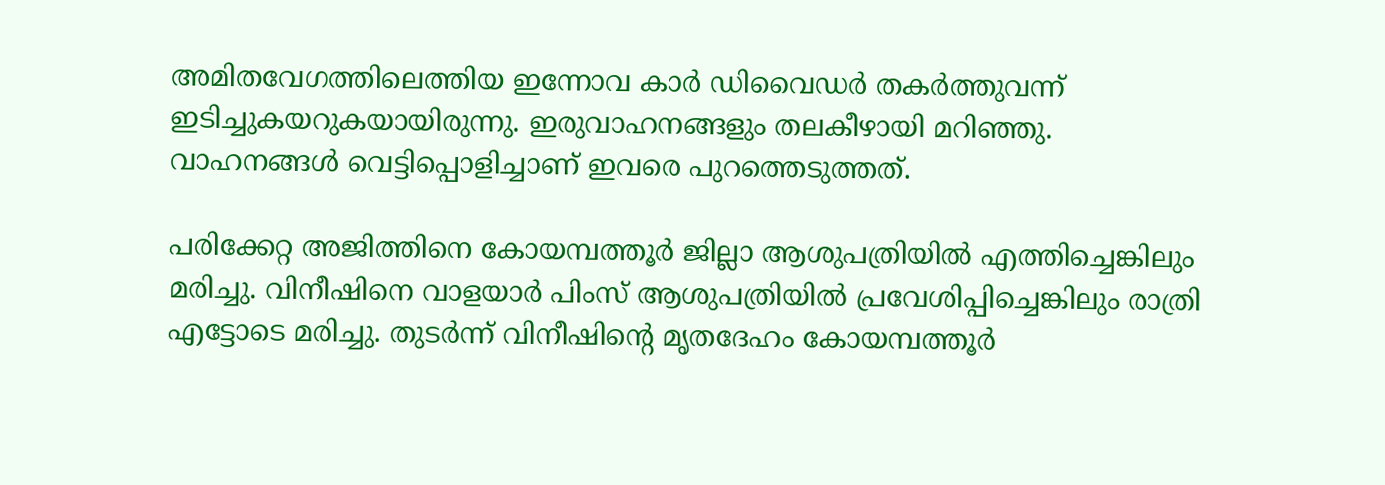അമിതവേഗത്തിലെത്തിയ ഇന്നോവ കാര്‍ ഡിവൈഡര്‍ തകര്‍ത്തുവന്ന് ഇടിച്ചുകയറുകയായിരുന്നു. ഇരുവാഹനങ്ങളും തലകീഴായി മറിഞ്ഞു. വാഹനങ്ങള്‍ വെട്ടിപ്പൊളിച്ചാണ് ഇവരെ പുറത്തെടുത്തത്.

പരിക്കേറ്റ അജിത്തിനെ കോയമ്പത്തൂര്‍ ജില്ലാ ആശുപത്രിയില്‍ എത്തിച്ചെങ്കിലും മരിച്ചു. വിനീഷിനെ വാളയാര്‍ പിംസ് ആശുപത്രിയില്‍ പ്രവേശിപ്പിച്ചെങ്കിലും രാത്രി എട്ടോടെ മരിച്ചു. തുടര്‍ന്ന് വിനീഷിന്റെ മൃതദേഹം കോയമ്പത്തൂര്‍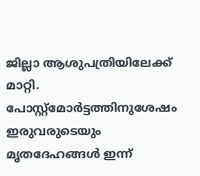ജില്ലാ ആശുപത്രിയിലേക്ക് മാറ്റി. പോസ്റ്റ്‌മോര്‍ട്ടത്തിനുശേഷം ഇരുവരുടെയും മൃതദേഹങ്ങള്‍ ഇന്ന്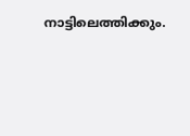നാട്ടിലെത്തിക്കും.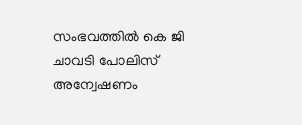സംഭവത്തില്‍ കെ ജി ചാവടി പോലിസ് അന്വേഷണം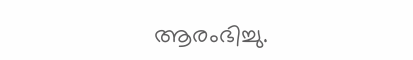ആരംഭിച്ചു.